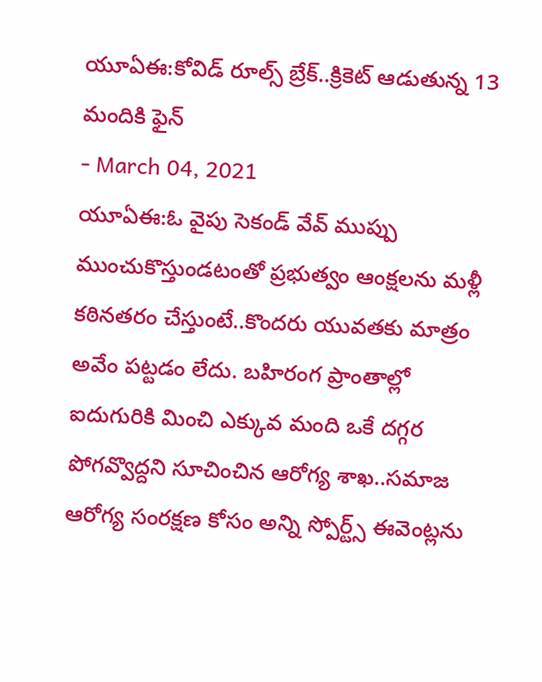యూఏఈ:కోవిడ్ రూల్స్ బ్రేక్..క్రికెట్ ఆడుతున్న 13 మందికి ఫైన్
- March 04, 2021
యూఏఈ:ఓ వైపు సెకండ్ వేవ్ ముప్పు ముంచుకొస్తుండటంతో ప్రభుత్వం ఆంక్షలను మళ్లీ కఠినతరం చేస్తుంటే..కొందరు యువతకు మాత్రం అవేం పట్టడం లేదు. బహిరంగ ప్రాంతాల్లో ఐదుగురికి మించి ఎక్కువ మంది ఒకే దగ్గర పోగవ్వొద్దని సూచించిన ఆరోగ్య శాఖ..సమాజ ఆరోగ్య సంరక్షణ కోసం అన్ని స్పోర్ట్స్ ఈవెంట్లను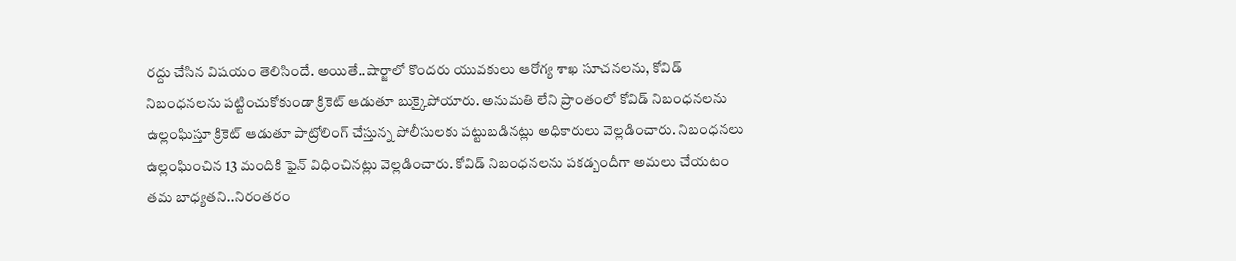రద్దు చేసిన విషయం తెలిసిందే. అయితే..షార్జాలో కొందరు యువకులు ఆరోగ్య శాఖ సూచనలను, కోవిడ్ నిబంధనలను పట్టించుకోకుండా క్రికెట్ ఆడుతూ బుక్కైపోయారు. అనుమతి లేని ప్రాంతంలో కోవిడ్ నిబంధనలను ఉల్లంఘిస్తూ క్రికెట్ ఆడుతూ పాట్రోలింగ్ చేస్తున్న పోలీసులకు పట్టుబడినట్లు అధికారులు వెల్లడించారు. నిబంధనలు ఉల్లంఘించిన 13 మందికి ఫైన్ విధించినట్లు వెల్లడించారు. కోవిడ్ నిబంధనలను పకడ్బందీగా అమలు చేయటం తమ బాధ్యతని..నిరంతరం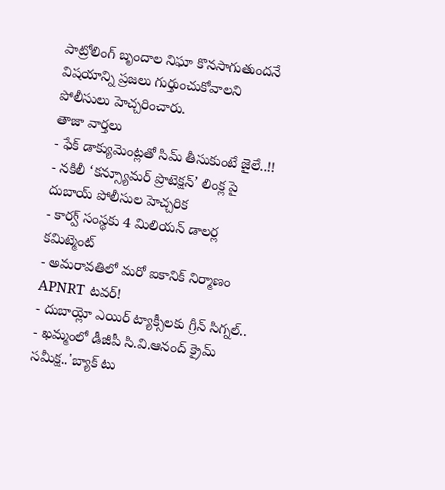పాట్రోలింగ్ బృందాల నిఘా కొనసాగుతుందనే విషయాన్ని ప్రజలు గుర్తుంచుకోవాలని పోలీసులు హెచ్చరించారు.
తాజా వార్తలు
- ఫేక్ డాక్యుమెంట్లతో సిమ్ తీసుకుంటే జైలే..!!
- నకిలీ ‘కన్స్యూమర్ ప్రొటెక్షన్’ లింక్ల పై దుబాయ్ పోలీసుల హెచ్చరిక
- కార్వ్ సంస్థకు 4 మిలియన్ డాలర్ల కమిట్మెంట్
- అమరావతిలో మరో ఐకానిక్ నిర్మాణం APNRT టవర్!
- దుబాయ్లో ఎయిర్ ట్యాక్సీలకు గ్రీన్ సిగ్నల్..
- ఖమ్మంలో డీజీపీ సి.వి.ఆనంద్ క్రైమ్ సమీక్ష..'బ్యాక్ టు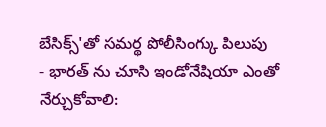బేసిక్స్'తో సమర్థ పోలీసింగ్కు పిలుపు
- భారత్ ను చూసి ఇండోనేషియా ఎంతో నేర్చుకోవాలి: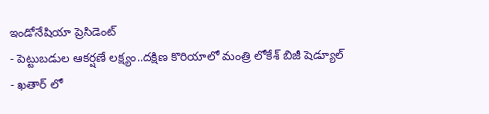ఇండోనేషియా ప్రెసిడెంట్
- పెట్టుబడుల ఆకర్షణే లక్ష్యం..దక్షిణ కొరియాలో మంత్రి లోకేశ్ బిజీ షెడ్యూల్
- ఖతార్ లో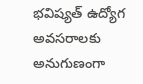భవిష్యత్ ఉద్యోగ అవసరాలకు అనుగుణంగా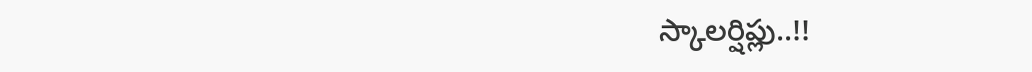స్కాలర్షిప్లు..!!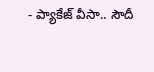- ప్యాకేజ్ వీసా.. సౌదీ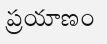ప్రయాణం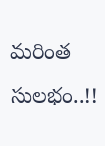మరింత సులభం..!!